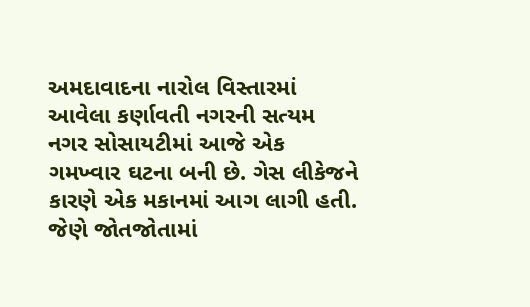અમદાવાદના નારોલ વિસ્તારમાં આવેલા કર્ણાવતી નગરની સત્યમ નગર સોસાયટીમાં આજે એક ગમખ્વાર ઘટના બની છે. ગેસ લીકેજને કારણે એક મકાનમાં આગ લાગી હતી. જેણે જોતજોતામાં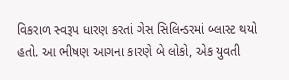વિકરાળ સ્વરૂપ ધારણ કરતાં ગેસ સિલિન્ડરમાં બ્લાસ્ટ થયો હતો. આ ભીષણ આગના કારણે બે લોકો, એક યુવતી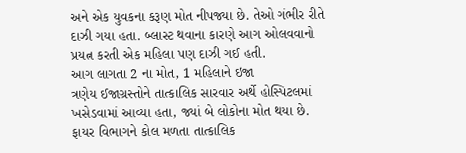અને એક યુવકના કરૂણ મોત નીપજ્યા છે. તેઓ ગંભીર રીતે દાઝી ગયા હતા. બ્લાસ્ટ થવાના કારણે આગ ઓલવવાનો પ્રયત્ન કરતી એક મહિલા પણ દાઝી ગઈ હતી.
આગ લાગતા 2 ના મોત, 1 મહિલાને ઇજા
ત્રણેય ઈજાગ્રસ્તોને તાત્કાલિક સારવાર અર્થે હોસ્પિટલમાં ખસેડવામાં આવ્યા હતા, જ્યાં બે લોકોના મોત થયા છે. ફાયર વિભાગને કોલ મળતા તાત્કાલિક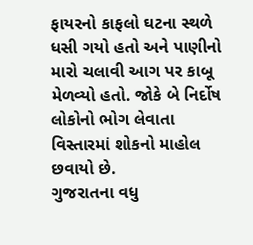ફાયરનો કાફલો ઘટના સ્થળે ધસી ગયો હતો અને પાણીનો મારો ચલાવી આગ પર કાબૂ મેળવ્યો હતો. જોકે બે નિર્દોષ લોકોનો ભોગ લેવાતા વિસ્તારમાં શોકનો માહોલ છવાયો છે.
ગુજરાતના વધુ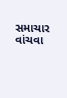સમાચાર વાંચવા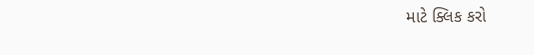માટે ક્લિક કરો